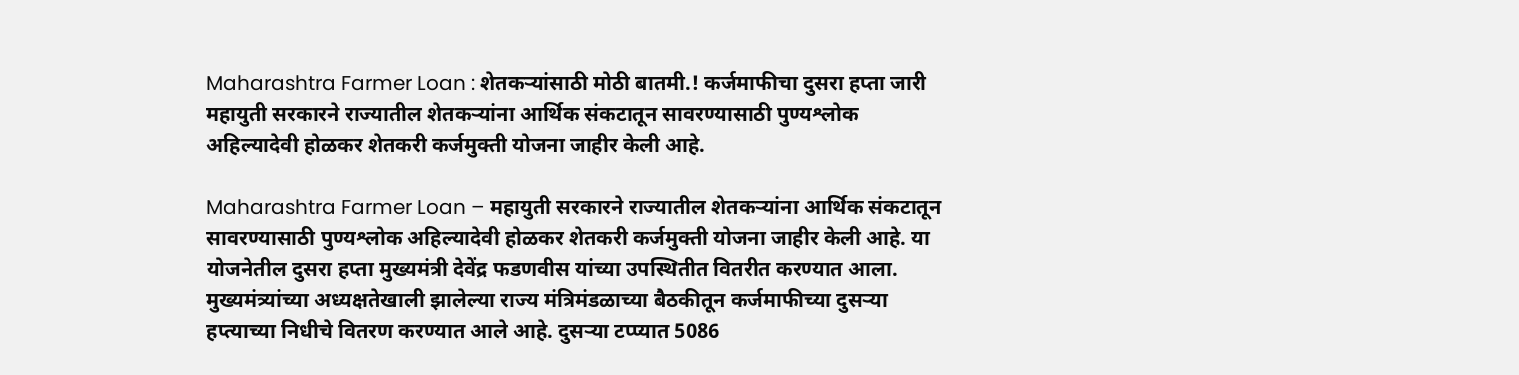Maharashtra Farmer Loan : शेतकऱ्यांसाठी मोठी बातमी.! कर्जमाफीचा दुसरा हप्ता जारी
महायुती सरकारने राज्यातील शेतकऱ्यांना आर्थिक संकटातून सावरण्यासाठी पुण्यश्लोक अहिल्यादेवी होळकर शेतकरी कर्जमुक्ती योजना जाहीर केली आहे.

Maharashtra Farmer Loan – महायुती सरकारने राज्यातील शेतकऱ्यांना आर्थिक संकटातून सावरण्यासाठी पुण्यश्लोक अहिल्यादेवी होळकर शेतकरी कर्जमुक्ती योजना जाहीर केली आहे. या योजनेतील दुसरा हप्ता मुख्यमंत्री देवेंद्र फडणवीस यांच्या उपस्थितीत वितरीत करण्यात आला. मुख्यमंत्र्यांच्या अध्यक्षतेखाली झालेल्या राज्य मंत्रिमंडळाच्या बैठकीतून कर्जमाफीच्या दुसऱ्या हप्त्याच्या निधीचे वितरण करण्यात आले आहे. दुसऱ्या टप्प्यात 5086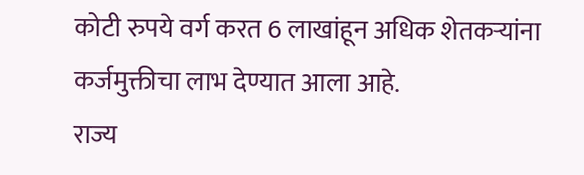कोटी रुपये वर्ग करत 6 लाखांहून अधिक शेतकऱ्यांना कर्जमुक्तीचा लाभ देण्यात आला आहे.
राज्य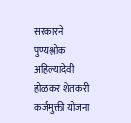सरकारने पुण्यश्लोक अहिल्यादेवी होळकर शेतकरी कर्जमुक्ती योजना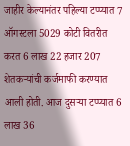जाहीर केल्यानंतर पहिल्या टप्प्यात 7 ऑगस्टला 5029 कोटी वितरीत करत 6 लाख 22 हजार 207 शेतकऱ्यांची कर्जमाफी करण्यात आली होती. आज दुसऱ्या टप्प्यात 6 लाख 36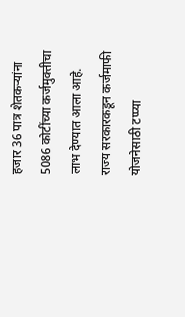हजार 36 पात्र शेतकऱ्यांना 5086 कोटींच्या कर्जमुक्तीचा लाभ देण्यात आला आहे.
राज्य सरकारकडून कर्जमाफी योजनेसाठी टप्प्या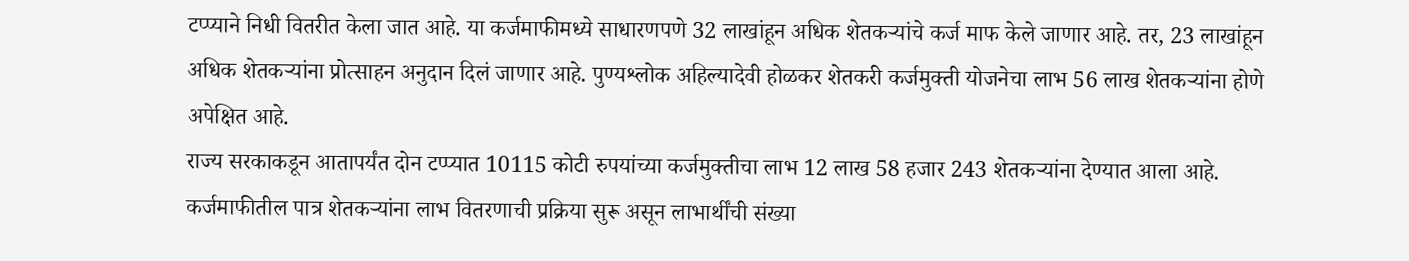टप्प्याने निधी वितरीत केला जात आहे. या कर्जमाफीमध्ये साधारणपणे 32 लाखांहून अधिक शेतकऱ्यांचे कर्ज माफ केले जाणार आहे. तर, 23 लाखांहून अधिक शेतकऱ्यांना प्रोत्साहन अनुदान दिलं जाणार आहे. पुण्यश्लोक अहिल्यादेवी होळकर शेतकरी कर्जमुक्ती योजनेचा लाभ 56 लाख शेतकऱ्यांना होणे अपेक्षित आहे.
राज्य सरकाकडून आतापर्यंत दोन टप्प्यात 10115 कोटी रुपयांच्या कर्जमुक्तीचा लाभ 12 लाख 58 हजार 243 शेतकऱ्यांना देण्यात आला आहे. कर्जमाफीतील पात्र शेतकऱ्यांना लाभ वितरणाची प्रक्रिया सुरू असून लाभार्थींची संख्या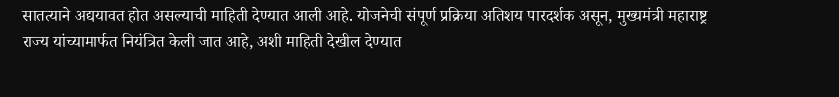सातत्याने अद्ययावत होत असल्याची माहिती देण्यात आली आहे. योजनेची संपूर्ण प्रक्रिया अतिशय पारदर्शक असून, मुख्यमंत्री महाराष्ट्र राज्य यांच्यामार्फत नियंत्रित केली जात आहे, अशी माहिती देखील देण्यात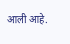आली आहे.